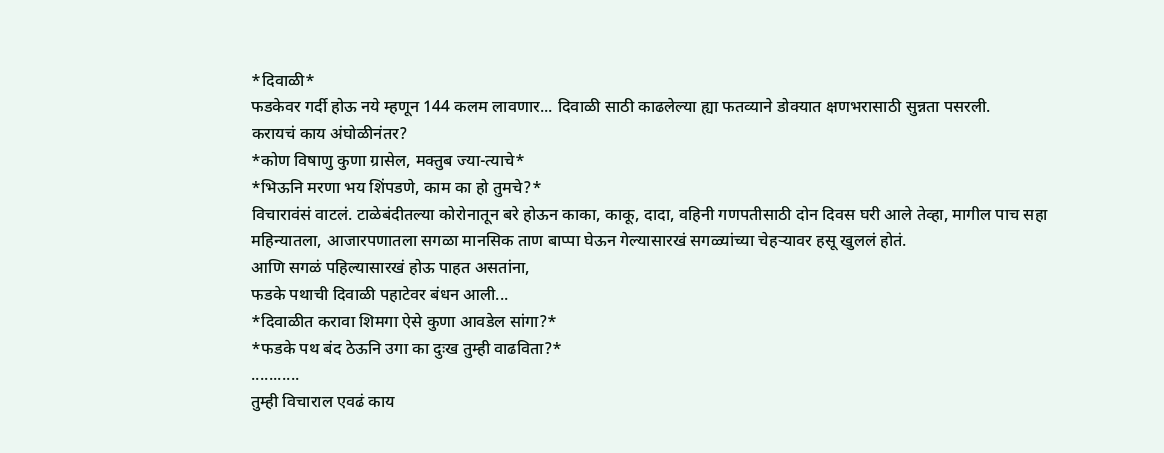*दिवाळी*
फडकेवर गर्दी होऊ नये म्हणून 144 कलम लावणार... दिवाळी साठी काढलेल्या ह्या फतव्याने डोक्यात क्षणभरासाठी सुन्नता पसरली.
करायचं काय अंघोळीनंतर?
*कोण विषाणु कुणा ग्रासेल, मक्तुब ज्या-त्याचे*
*भिऊनि मरणा भय शिंपडणे, काम का हो तुमचे?*
विचारावंसं वाटलं. टाळेबंदीतल्या कोरोनातून बरे होऊन काका, काकू, दादा, वहिनी गणपतीसाठी दोन दिवस घरी आले तेव्हा, मागील पाच सहा महिन्यातला, आजारपणातला सगळा मानसिक ताण बाप्पा घेऊन गेल्यासारखं सगळ्यांच्या चेहऱ्यावर हसू खुललं होतं.
आणि सगळं पहिल्यासारखं होऊ पाहत असतांना,
फडके पथाची दिवाळी पहाटेवर बंधन आली...
*दिवाळीत करावा शिमगा ऐसे कुणा आवडेल सांगा?*
*फडके पथ बंद ठेऊनि उगा का दुःख तुम्ही वाढविता?*
...........
तुम्ही विचाराल एवढं काय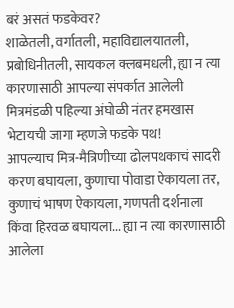बरं असतं फडकेवर?
शाळेतली, वर्गातली, महाविद्यालयातली, प्रबोधिनीतली, सायकल क्लबमधली, ह्या न त्या कारणासाठी आपल्या संपर्कात आलेली मित्रमंडळी पहिल्या अंघोळी नंतर हमखास भेटायची जागा म्हणजे फडके पथ!
आपल्याच मित्र-मैत्रिणीच्या ढोलपथकाचं सादरी करण बघायला, कुणाचा पोवाडा ऐकायला तर, कुणाचं भाषण ऐकायला, गणपती दर्शनाला किंवा हिरवळ बघायला... ह्या न त्या कारणासाठी आलेला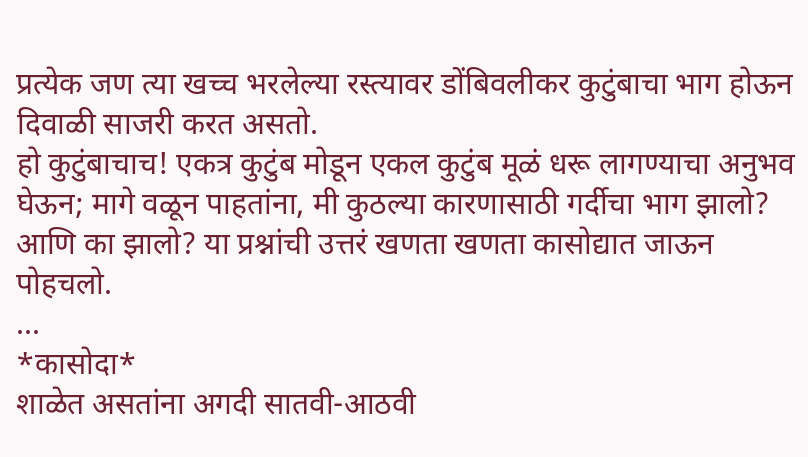प्रत्येक जण त्या खच्च भरलेल्या रस्त्यावर डोंबिवलीकर कुटुंबाचा भाग होऊन दिवाळी साजरी करत असतो.
हो कुटुंबाचाच! एकत्र कुटुंब मोडून एकल कुटुंब मूळं धरू लागण्याचा अनुभव घेऊन; मागे वळून पाहतांना, मी कुठल्या कारणासाठी गर्दीचा भाग झालो? आणि का झालो? या प्रश्नांची उत्तरं खणता खणता कासोद्यात जाऊन पोहचलो.
...
*कासोदा*
शाळेत असतांना अगदी सातवी-आठवी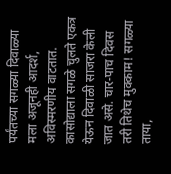पर्यंतच्या सगळ्या दिवाळ्या मला अजूनही आदर्श, अविस्मरणीय वाटतात. कासोद्याला सगळे चुलते एकत्र येऊन दिवाळी साजरा केली जात असे. चार-पाच दिवस तरी तिथेच मुक्काम! सगळ्या ताया,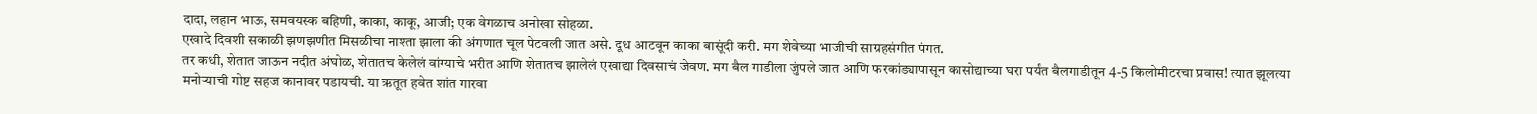दादा, लहान भाऊ, समवयस्क बहिणी, काका, काकू, आजी; एक वेगळाच अनोखा सोहळा.
एखादे दिवशी सकाळी झणझणीत मिसळीचा नाश्ता झाला की अंगणात चूल पेटवली जात असे. दूध आटवून काका बासूंदी करी. मग शेवेच्या भाजीची साग्रहसंगीत पंगत.
तर कधी, शेतात जाऊन नदीत अंघोळ, शेतातच केलेलं वांग्याचे भरीत आणि शेतातच झालेलं एखाद्या दिवसाचं जेवण. मग बैल गाडीला जुंपले जात आणि फरकांड्यापासून कासोद्याच्या घरा पर्यंत बैलगाडीतून 4-5 किलोमीटरचा प्रवास! त्यात झूलत्या मनोऱ्याची गोष्ट सहज कानावर पडायची. या ऋतूत हवेत शांत गारवा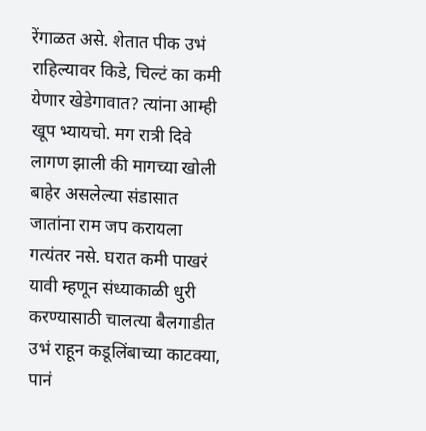रेंगाळत असे. शेतात पीक उभं राहिल्यावर किडे, चिल्टं का कमी येणार खेडेगावात? त्यांना आम्ही खूप भ्यायचो. मग रात्री दिवे लागण झाली की मागच्या खोली बाहेर असलेल्या संडासात जातांना राम जप करायला गत्यंतर नसे. घरात कमी पाखरं यावी म्हणून संध्याकाळी धुरी करण्यासाठी चालत्या बैलगाडीत उभं राहून कडूलिंबाच्या काटक्या, पानं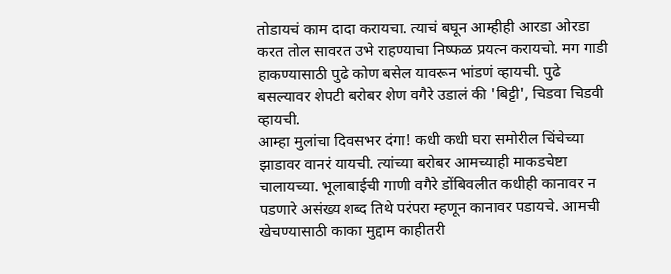तोडायचं काम दादा करायचा. त्याचं बघून आम्हीही आरडा ओरडा करत तोल सावरत उभे राहण्याचा निष्फळ प्रयत्न करायचो. मग गाडी हाकण्यासाठी पुढे कोण बसेल यावरून भांडणं व्हायची. पुढे बसल्यावर शेपटी बरोबर शेण वगैरे उडालं की 'बिट्टी', चिडवा चिडवी व्हायची.
आम्हा मुलांचा दिवसभर दंगा! कधी कधी घरा समोरील चिंचेच्या झाडावर वानरं यायची. त्यांच्या बरोबर आमच्याही माकडचेष्टा चालायच्या. भूलाबाईची गाणी वगैरे डोंबिवलीत कधीही कानावर न पडणारे असंख्य शब्द तिथे परंपरा म्हणून कानावर पडायचे. आमची खेचण्यासाठी काका मुद्दाम काहीतरी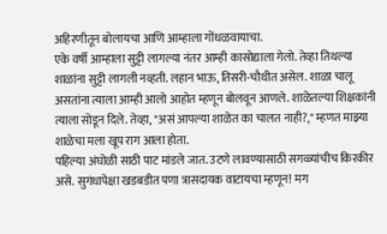अहिरणीतून बोलायचा आणि आम्हाला गोंधळवायाचा.
एके वर्षी आम्हाला सुट्टी लागल्या नंतर आम्ही कासोद्याला गेलो. तेव्हा तिथल्या शाळांना सुट्टी लागली नव्हती. लहान भाऊ, तिसरी-चौथीत असेल. शाळा चालू असतांना त्याला आम्ही आलो आहोत म्हणून बोलवून आणले. शाळेतल्या शिक्षकांनी त्याला सोडून दिले. तेव्हा, "असं आपल्या शाळेत का चालत नाही?," म्हणत माझ्या शाळेचा मला खूप राग आला होता.
पहिल्या अंघोळी साठी पाट मांडले जात. उटणे लावण्यासाठी सगळ्यांचीच किरकीर असे. सुगंधापेक्षा खडबडीत पणा त्रासदायक वाटायचा म्हणून! मग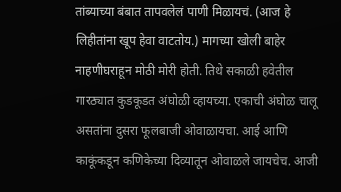तांब्याच्या बंबात तापवलेलं पाणी मिळायचं. (आज हे लिहीतांना खूप हेवा वाटतोय.) मागच्या खोली बाहेर नाहणीघराहून मोठी मोरी होती. तिथे सकाळी हवेतील गारठ्यात कुडकूडत अंघोळी व्हायच्या. एकाची अंघोळ चालू असतांना दुसरा फूलबाजी ओवाळायचा. आई आणि काकूंकडून कणिकेच्या दिव्यातून ओवाळले जायचेच. आजी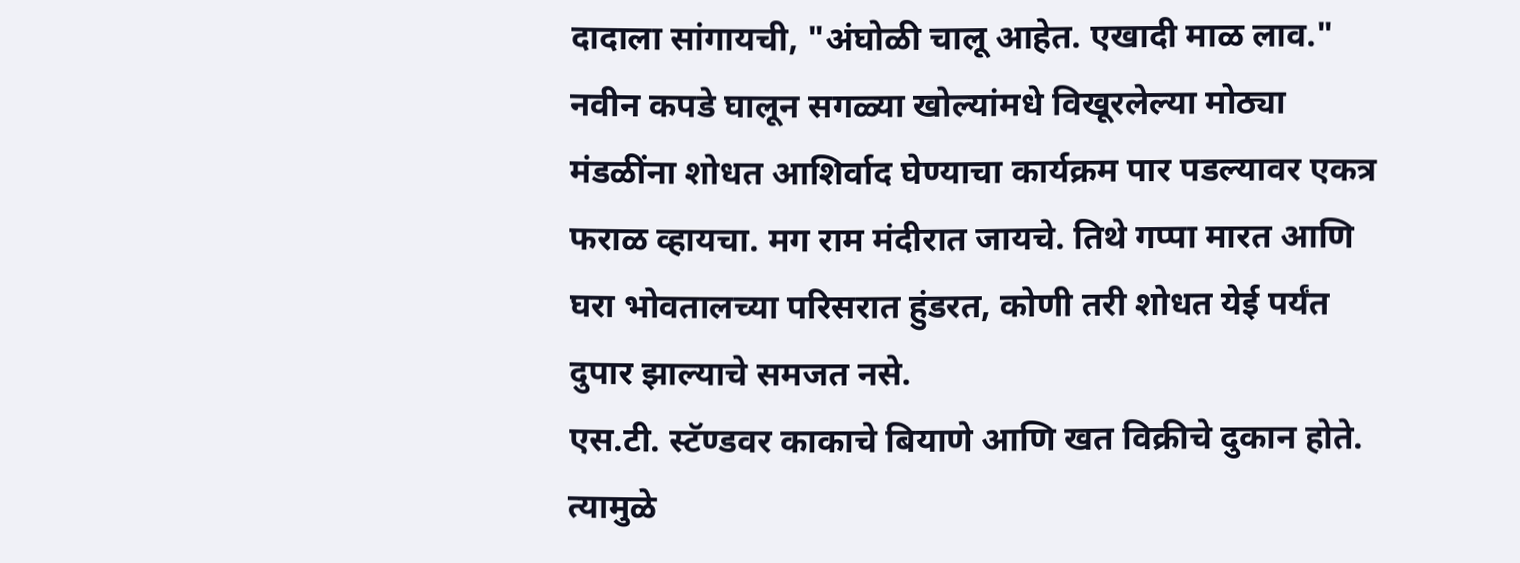दादाला सांगायची, "अंघोळी चालू आहेत. एखादी माळ लाव." नवीन कपडे घालून सगळ्या खोल्यांमधे विखूरलेल्या मोठ्या मंडळींना शोधत आशिर्वाद घेण्याचा कार्यक्रम पार पडल्यावर एकत्र फराळ व्हायचा. मग राम मंदीरात जायचे. तिथे गप्पा मारत आणि घरा भोवतालच्या परिसरात हुंडरत, कोणी तरी शोधत येई पर्यंत दुपार झाल्याचे समजत नसे.
एस.टी. स्टॅण्डवर काकाचे बियाणे आणि खत विक्रीचे दुकान होते. त्यामुळे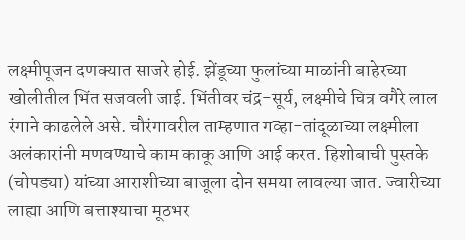लक्ष्मीपूजन दणक्यात साजरे होई. झेंडूच्या फुलांच्या माळांनी बाहेरच्या खोलीतील भिंत सजवली जाई. भिंतीवर चंद्र-सूर्य, लक्ष्मीचे चित्र वगैरे लाल रंगाने काढलेले असे. चौरंगावरील ताम्हणात गव्हा-तांदूळाच्या लक्ष्मीला अलंकारांनी मणवण्याचे काम काकू आणि आई करत. हिशोबाची पुस्तके (चोपड्या) यांच्या आराशीच्या बाजूला दोन समया लावल्या जात. ज्वारीच्या लाह्या आणि बत्ताश्याचा मूठभर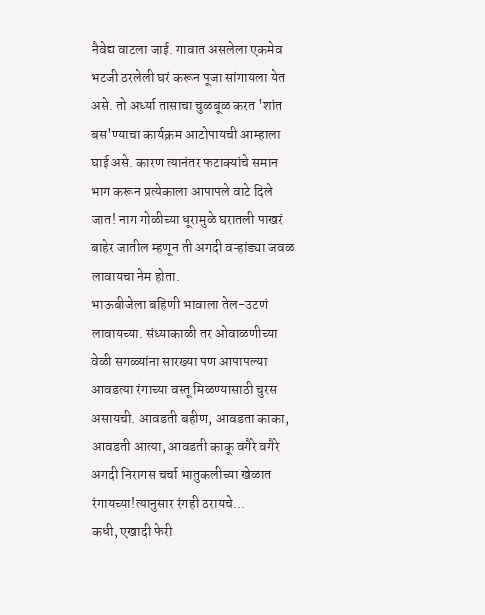नैवेद्य वाटला जाई. गावात असलेला एकमेव भटजी ठरलेली घरं करून पूजा सांगायला येत असे. तो अर्ध्या तासाचा चुळबूळ करत 'शांत बस'ण्याचा कार्यक्रम आटोपायची आम्हाला घाई असे. कारण त्यानंतर फटाक्यांचे समान भाग करून प्रत्येकाला आपापले वाटे दिले जात! नाग गोळीच्या धूरामुळे घरातली पाखरं बाहेर जातील म्हणून ती अगदी वऱ्हांड्या जवळ लावायचा नेम होता.
भाऊबीजेला बहिणी भावाला तेल-उटणं लावायच्या. संध्याकाळी तर ओवाळणीच्या वेळी सगळ्यांना सारख्या पण आपापल्या आवडत्या रंगाच्या वस्तू मिळण्यासाठी चुरस असायची. आवडती बहीण, आवडता काका, आवडती आत्या, आवडती काकू वगैरे वगैरे अगदी निरागस चर्चा भातुकलीच्या खेळात रंगायच्या!त्यानुसार रंगही ठरायचे...
कधी, एखादी फेरी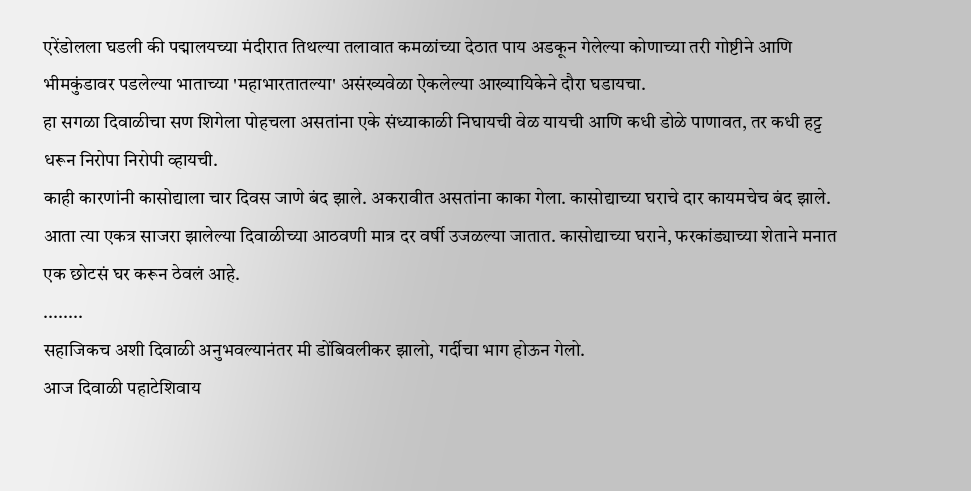एरेंडोलला घडली की पद्मालयच्या मंदीरात तिथल्या तलावात कमळांच्या देठात पाय अडकून गेलेल्या कोणाच्या तरी गोष्टीने आणि भीमकुंडावर पडलेल्या भाताच्या 'महाभारतातल्या' असंख्यवेळा ऐकलेल्या आख्यायिकेने दौरा घडायचा.
हा सगळा दिवाळीचा सण शिगेला पोहचला असतांना एके संध्याकाळी निघायची वेळ यायची आणि कधी डोळे पाणावत, तर कधी हट्ट धरून निरोपा निरोपी व्हायची.
काही कारणांनी कासोद्याला चार दिवस जाणे बंद झाले. अकरावीत असतांना काका गेला. कासोद्याच्या घराचे दार कायमचेच बंद झाले. आता त्या एकत्र साजरा झालेल्या दिवाळीच्या आठवणी मात्र दर वर्षी उजळल्या जातात. कासोद्याच्या घराने, फरकांड्याच्या शेताने मनात एक छोटसं घर करून ठेवलं आहे.
........
सहाजिकच अशी दिवाळी अनुभवल्यानंतर मी डोंबिवलीकर झालो, गर्दीचा भाग होऊन गेलो.
आज दिवाळी पहाटेशिवाय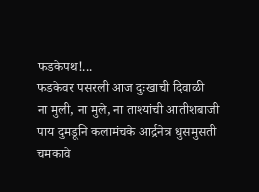फडकेपथ!...
फडकेवर पसरली आज दुःखाची दिवाळी
ना मुली, ना मुले, ना ताश्यांची आतीशबाजी
पाय दुमडूनि कलामंचके आर्द्रनेत्र धुसमुसती
चमकावे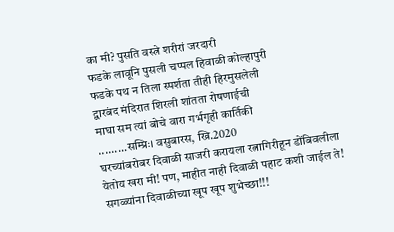का मी? पुसति वस्त्रे शरीरां जरदारी
फडके लावूनि पुसली चप्पल हिवाळी कोल्हापुरी
फडके पथ न तिला स्पर्शता तीही हिरमुसलेली
द्वारबंद मंदिरात शिरली शांतता रोषणाईची
माघा सम त्यां बोचे वारा गर्भगृही कार्तिकी
.........सम्प्रिः। वसुबारस, ख्रि.2020
घरच्यांबरोबर दिवाळी साजरी करायला रत्नागिरीहून डोंबिवलीला येतोय खरा मी! पण, माहीत नाही दिवाळी पहाट कशी जाईल ते!
सगळ्यांना दिवाळीच्या खूप खूप शुभेच्छा!!!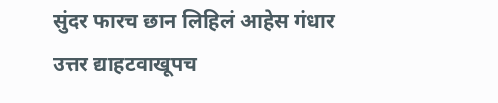सुंदर फारच छान लिहिलं आहेस गंधार
उत्तर द्याहटवाखूपच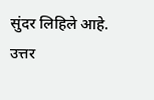सुंदर लिहिले आहे.
उत्तर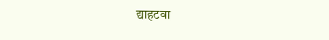द्याहटवा